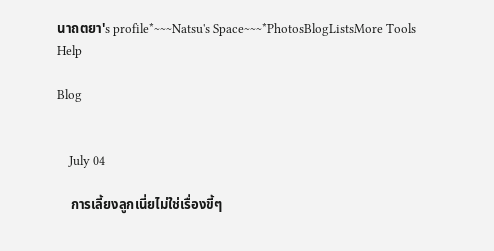นาถตยา's profile*~~~Natsu's Space~~~*PhotosBlogListsMore Tools Help

Blog


    July 04

    การเลี้ยงลูกเนี่ยไม่ใช่เรื่องขี้ๆ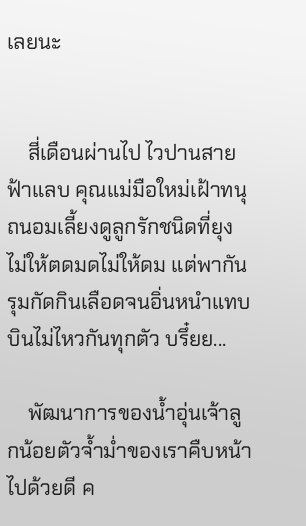เลยนะ


    สี่เดือนผ่านไป ไวปานสายฟ้าแลบ คุณแม่มือใหม่เฝ้าทนุถนอมเลี้ยงดูลูกรักชนิดที่ยุงไม่ให้ตดมดไม่ให้ดม แต่พากันรุมกัดกินเลือดจนอิ่นหนำแทบบินไม่ไหวกันทุกตัว บรึ๋ยย...

    พัฒนาการของน้ำอุ่นเจ้าลูกน้อยตัวจ้ำม่ำของเราคืบหน้าไปด้วยดี ค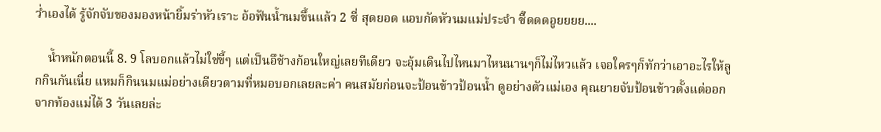ว่ำเองได้ รู้จักจับของมองหน้ายิ้มร่าหัวเราะ อ้อฟันน้ำนมขึ้นแล้ว 2 ซี่ สุดยอด แอบกัดหัวนมแม่ประจำ ซี๊ดดดอูยยยย....

    น้ำหนักตอนนี้ 8. 9 โลบอกแล้วไม่ใช่ขี้ๆ แต่เป็นอึช้างก้อนใหญ่เลยทีเดียว จะอุ้มเดินไปไหนมาไหนนานๆก็ไม่ไหวแล้ว เจอใครๆก็ทักว่าเอาอะไรให้ลูกกินกันเนี่ย แหมก็กินนมแม่อย่างเดียวตามที่หมอบอกเลยละค่า คนสมัยก่อนจะป้อนข้าวป้อนน้ำ ดูอย่างตัวแม่เอง คุณยายจับป้อนข้าวตั้งแต่ออกจากท้องแม่ได้ 3 วันเลยล่ะ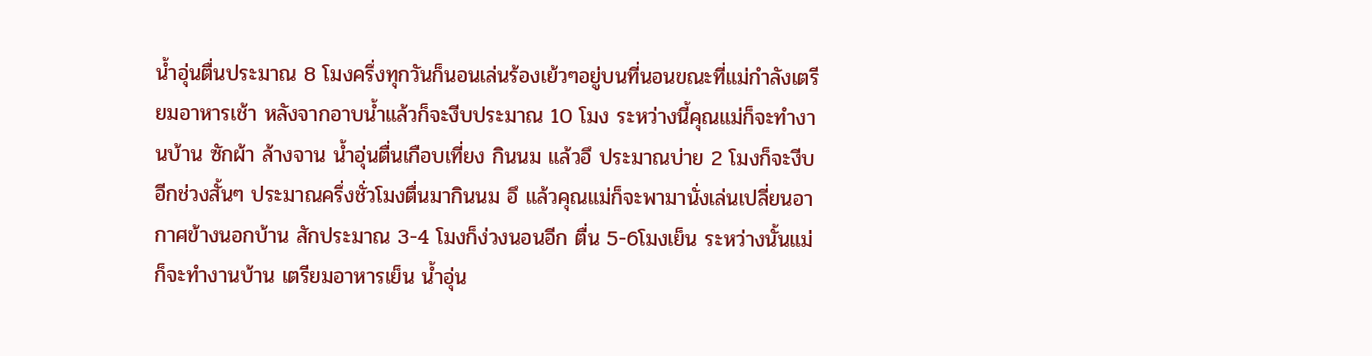น้ำอุ่นตื่นประมาณ 8 โมงครึ่งทุกวันก็นอนเล่นร้องเย้วๆอยู่บนที่นอนขณะที่แม่กำลังเตรียมอาหารเช้า หลังจากอาบน้ำแล้วก็จะงีบประมาณ 10 โมง ระหว่างนี้คุณแม่ก็จะทำงานบ้าน ซักผ้า ล้างจาน น้ำอุ่นตื่นเกือบเที่ยง กินนม แล้วอึ ประมาณบ่าย 2 โมงก็จะงีบอีกช่วงสั้นๆ ประมาณครึ่งชั่วโมงตื่นมากินนม อึ แล้วคุณแม่ก็จะพามานั่งเล่นเปลี่ยนอากาศข้างนอกบ้าน สักประมาณ 3-4 โมงก็ง่วงนอนอีก ตื่น 5-6โมงเย็น ระหว่างนั้นแม่ก็จะทำงานบ้าน เตรียมอาหารเย็น น้ำอุ่น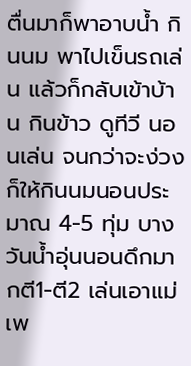ตื่นมาก็พาอาบน้ำ กินนม พาไปเข็นรถเล่น แล้วก็กลับเข้าบ้าน กินข้าว ดูทีวี นอนเล่น จนกว่าจะง่วง ก็ให้กินนมนอนประมาณ 4-5 ทุ่ม บางวันน้ำอุ่นนอนดึกมากตี1-ตี2 เล่นเอาแม่เพ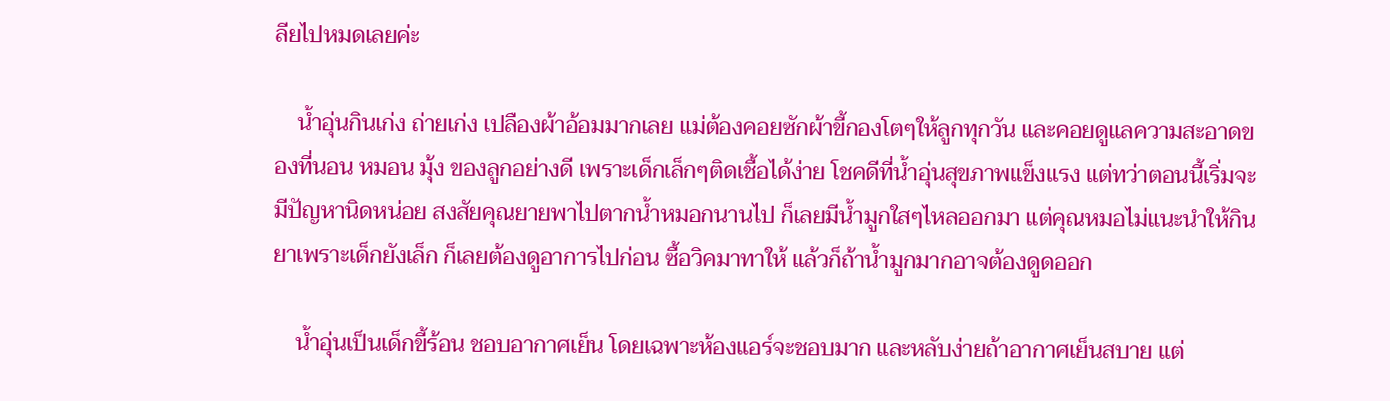ลียไปหมดเลยค่ะ

    น้ำอุ่นกินเก่ง ถ่ายเก่ง เปลืองผ้าอ้อมมากเลย แม่ต้องคอยซักผ้าขี้กองโตๆให้ลูกทุกวัน และคอยดูแลความสะอาดของที่นอน หมอน มุ้ง ของลูกอย่างดี เพราะเด็กเล็กๆติดเชื้อได้ง่าย โชคดีที่น้ำอุ่นสุขภาพแข็งแรง แต่ทว่าตอนนี้เริ่มจะมีปัญหานิดหน่อย สงสัยคุณยายพาไปตากน้ำหมอกนานไป ก็เลยมีน้ำมูกใสๆไหลออกมา แต่คุณหมอไม่แนะนำให้กินยาเพราะเด็กยังเล็ก ก็เลยต้องดูอาการไปก่อน ซื้อวิคมาทาให้ แล้วก็ถ้าน้ำมูกมากอาจต้องดูดออก

    น้ำอุ่นเป็นเด็กขี้ร้อน ชอบอากาศเย็น โดยเฉพาะห้องแอร์จะชอบมาก และหลับง่ายถ้าอากาศเย็นสบาย แต่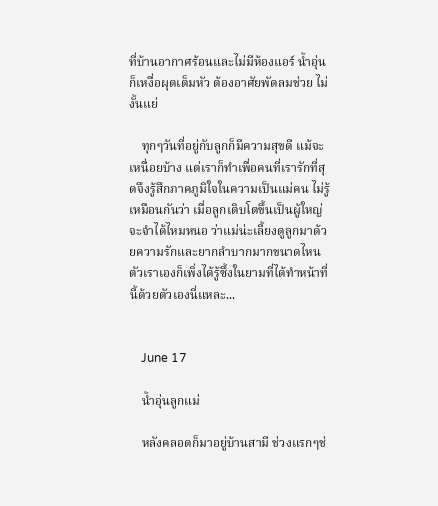ที่บ้านอากาศร้อนและไม่มีห้องแอร์ น้ำอุ่นก็เหงื่อผุดเต็มหัว ต้องอาศัยพัดลมช่วย ไม่งั้นแย่

    ทุกๆวันที่อยู่กับลูกก็มีความสุขดี แม้จะเหนื่อยบ้าง แต่เราก็ทำเพื่อคนที่เรารักที่สุดจึงรู้สึกภาคภูมิใจในความเป็นแม่คน ไม่รู้เหมือนกันว่า เมื่อลูกเติบโตขึ้นเป็นผู้ใหญ่ จะจำได้ไหมหนอ ว่าแม่น่ะเลี้ยงดูลูกมาด้วยความรักและยากลำบากมากขนาดไหน ตัวเราเองก็เพิ่งได้รู้ซึ้งในยามที่ได้ทำหน้าที่นี้ด้วยตัวเองนี่แหละ...


    June 17

    น้ำอุ่นลูกแม่

    หลังคลอดก็มาอยู่บ้านสามี ช่วงแรกๆช่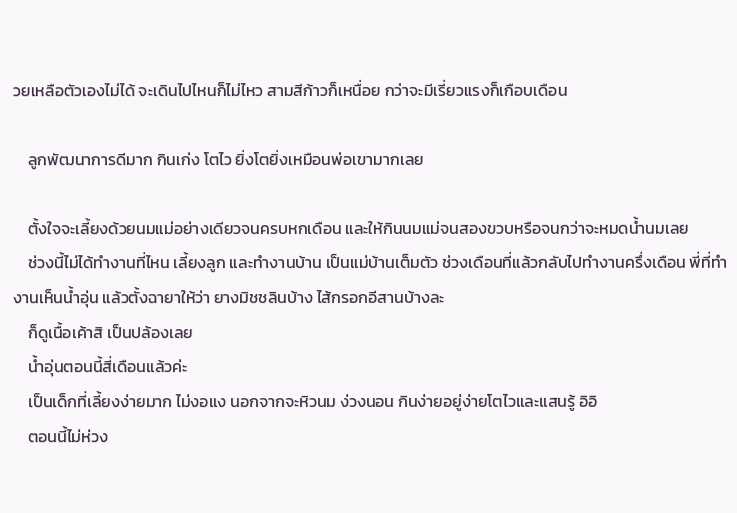วยเหลือตัวเองไม่ได้ จะเดินไปไหนก็ไม่ไหว สามสีก้าวก็เหนื่อย กว่าจะมีเรี่ยวแรงก็เกือบเดือน

    ลูกพัฒนาการดีมาก กินเก่ง โตไว ยิ่งโตยิ่งเหมือนพ่อเขามากเลย

    ตั้งใจจะเลี้ยงด้วยนมแม่อย่างเดียวจนครบหกเดือน และให้กินนมแม่จนสองขวบหรือจนกว่าจะหมดน้ำนมเลย
    ช่วงนี้ไม่ได้ทำงานที่ไหน เลี้ยงลูก และทำงานบ้าน เป็นแม่บ้านเต็มตัว ช่วงเดือนที่แล้วกลับไปทำงานครึ่งเดือน พี่ที่ทำงานเห็นน้ำอุ่น แล้วตั้งฉายาให้ว่า ยางมิชชลินบ้าง ไส้กรอกอีสานบ้างละ
    ก็ดูเนื้อเค้าสิ เป็นปล้องเลย
    น้ำอุ่นตอนนี้สี่เดือนแล้วค่ะ
    เป็นเด็กที่เลี้ยงง่ายมาก ไม่งอแง นอกจากจะหิวนม ง่วงนอน กินง่ายอยู่ง่ายโตไวและแสนรู้ อิอิ
    ตอนนี้ไม่ห่วง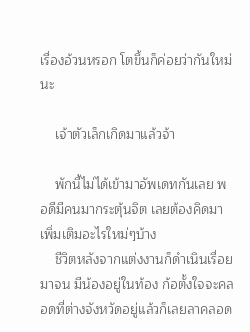เรื่องอ้วนหรอก โตขึ้นก็ค่อยว่ากันใหม่นะ

    เจ้าตัวเล็กเกิดมาแล้วจ้า

    พักนี้ไม่ได้เข้ามาอัพเดทกันเลย พอดีมีคนมากระตุ้นจิต เลยต้องคิดมาเพิ่มเติมอะไรใหม่ๆบ้าง
    ชีวิตหลังจากแต่งงานก็ดำเนินเรื่อยมาจน มีน้องอยู่ในท้อง ก้อตั้งใจจะคลอดที่ต่างจังหวัดอยู่แล้วก็เลยลาคลอด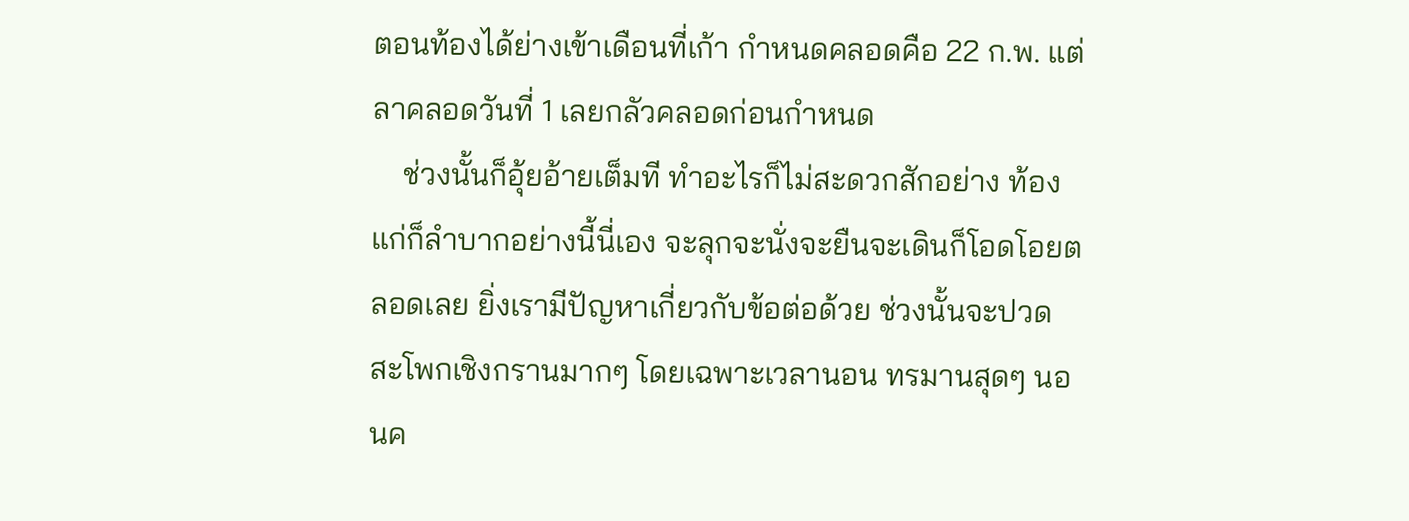ตอนท้องได้ย่างเข้าเดือนที่เก้า กำหนดคลอดคือ 22 ก.พ. แต่ลาคลอดวันที่ 1 เลยกลัวคลอดก่อนกำหนด
    ช่วงนั้นก็อุ้ยอ้ายเต็มที ทำอะไรก็ไม่สะดวกสักอย่าง ท้องแก่ก็ลำบากอย่างนี้นี่เอง จะลุกจะนั่งจะยืนจะเดินก็โอดโอยตลอดเลย ยิ่งเรามีปัญหาเกี่ยวกับข้อต่อด้วย ช่วงนั้นจะปวดสะโพกเชิงกรานมากๆ โดยเฉพาะเวลานอน ทรมานสุดๆ นอนค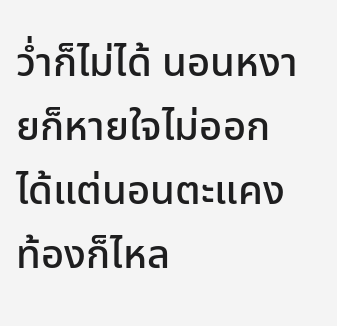ว่ำก็ไม่ได้ นอนหงายก็หายใจไม่ออก ได้แต่นอนตะแคง ท้องก็ไหล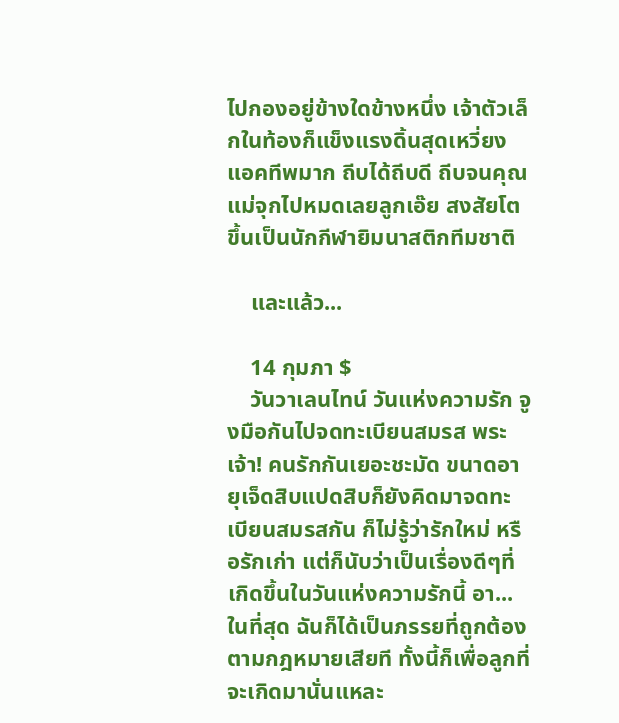ไปกองอยู่ข้างใดข้างหนึ่ง เจ้าตัวเล็กในท้องก็แข็งแรงดิ้นสุดเหวี่ยง แอคทีพมาก ถีบได้ถีบดี ถีบจนคุณแม่จุกไปหมดเลยลูกเอ๊ย สงสัยโตขึ้นเป็นนักกีฬายิมนาสติกทีมชาติ

    และแล้ว...

    14 กุมภา $
    วันวาเลนไทน์ วันแห่งความรัก จูงมือกันไปจดทะเบียนสมรส พระเจ้า! คนรักกันเยอะชะมัด ขนาดอายุเจ็ดสิบแปดสิบก็ยังคิดมาจดทะเบียนสมรสกัน ก็ไม่รู้ว่ารักใหม่ หรือรักเก่า แต่ก็นับว่าเป็นเรื่องดีๆที่เกิดขึ้นในวันแห่งความรักนี้ อา...ในที่สุด ฉันก็ได้เป็นภรรยที่ถูกต้องตามกฎหมายเสียที ทั้งนี้ก็เพื่อลูกที่จะเกิดมานั่นแหละ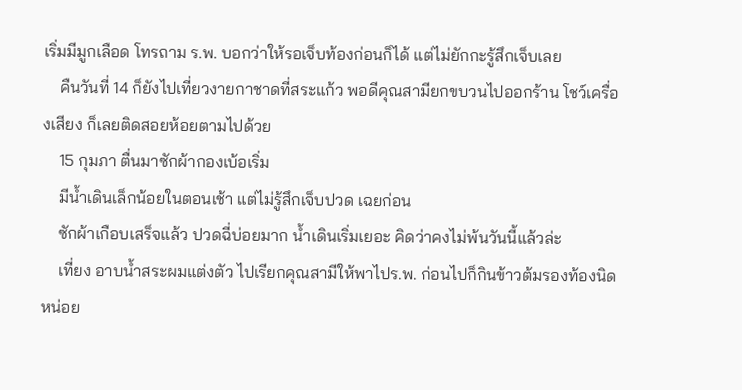เริ่มมีมูกเลือด โทรถาม ร.พ. บอกว่าให้รอเจ็บท้องก่อนก็ได้ แต่ไม่ยักกะรู้สึกเจ็บเลย
    คืนวันที่ 14 ก็ยังไปเที่ยวงายกาชาดที่สระแก้ว พอดีคุณสามียกขบวนไปออกร้าน โชว์เครื่องเสียง ก็เลยติดสอยห้อยตามไปด้วย
    15 กุมภา ตื่นมาซักผ้ากองเบ้อเริ่ม
    มีน้ำเดินเล็กน้อยในตอนเช้า แต่ไม่รู้สึกเจ็บปวด เฉยก่อน
    ซักผ้าเกือบเสร็จแล้ว ปวดฉี่บ่อยมาก น้ำเดินเริ่มเยอะ คิดว่าคงไม่พ้นวันนี้แล้วล่ะ
    เที่ยง อาบน้ำสระผมแต่งตัว ไปเรียกคุณสามีให้พาไปร.พ. ก่อนไปก็กินข้าวต้มรองท้องนิดหน่อย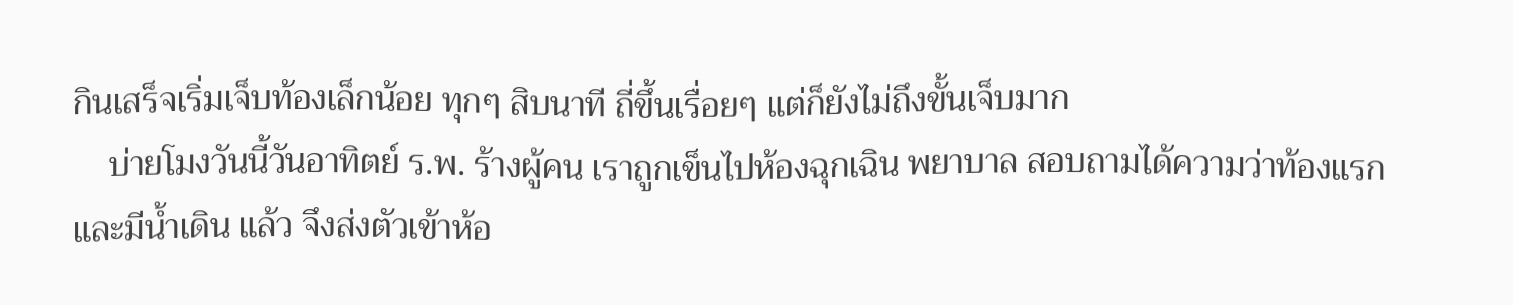กินเสร็จเริ่มเจ็บท้องเล็กน้อย ทุกๆ สิบนาที ถี่ขึ้นเรื่อยๆ แต่ก็ยังไม่ถึงขั้นเจ็บมาก
    บ่ายโมงวันนี้วันอาทิตย์ ร.พ. ร้างผู้คน เราถูกเข็นไปห้องฉุกเฉิน พยาบาล สอบถามได้ความว่าท้องแรกและมีน้ำเดิน แล้ว จึงส่งตัวเข้าห้อ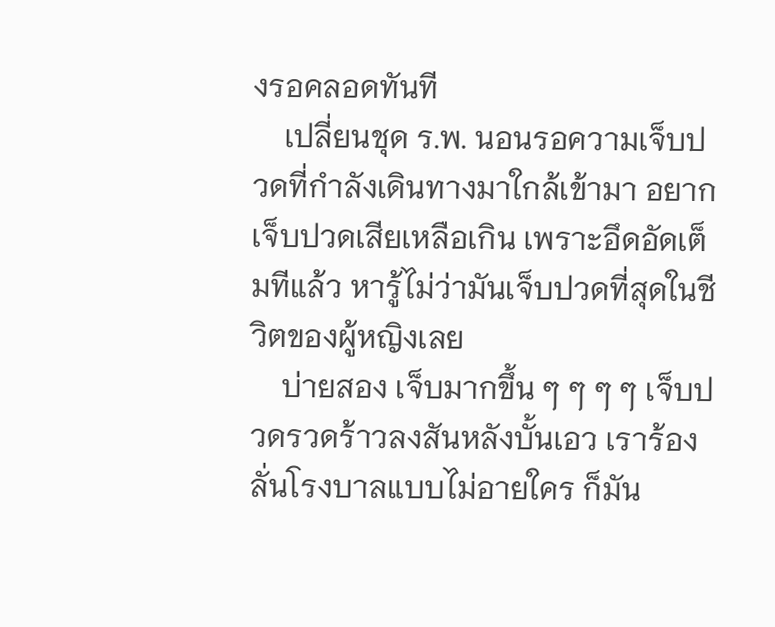งรอคลอดทันที
    เปลี่ยนชุด ร.พ. นอนรอความเจ็บปวดที่กำลังเดินทางมาใกล้เข้ามา อยากเจ็บปวดเสียเหลือเกิน เพราะอึดอัดเต็มทีแล้ว หารู้ไม่ว่ามันเจ็บปวดที่สุดในชีวิตของผู้หญิงเลย
    บ่ายสอง เจ็บมากขึ้น ๆ ๆ ๆ ๆ เจ็บปวดรวดร้าวลงสันหลังบั้นเอว เราร้องลั่นโรงบาลแบบไม่อายใคร ก็มัน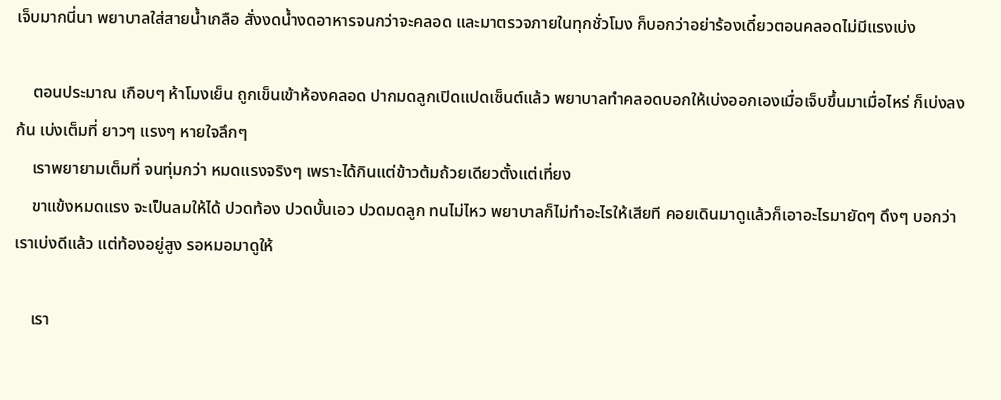เจ็บมากนี่นา พยาบาลใส่สายน้ำเกลือ สั่งงดน้ำงดอาหารจนกว่าจะคลอด และมาตรวจภายในทุกชั่วโมง ก็บอกว่าอย่าร้องเดี๋ยวตอนคลอดไม่มีแรงเบ่ง

    ตอนประมาณ เกือบๆ ห้าโมงเย็น ถูกเข็นเข้าห้องคลอด ปากมดลูกเปิดแปดเซ็นต์แล้ว พยาบาลทำคลอดบอกให้เบ่งออกเองเมื่อเจ็บขึ้นมาเมื่อไหร่ ก็เบ่งลงก้น เบ่งเต็มที่ ยาวๆ แรงๆ หายใจลึกๆ
    เราพยายามเต็มที่ จนทุ่มกว่า หมดแรงจริงๆ เพราะได้กินแต่ข้าวต้มถ้วยเดียวตั้งแต่เที่ยง
    ขาแข้งหมดแรง จะเป็นลมให้ได้ ปวดท้อง ปวดบั้นเอว ปวดมดลูก ทนไม่ไหว พยาบาลก็ไม่ทำอะไรให้เสียที คอยเดินมาดูแล้วก็เอาอะไรมายัดๆ ดึงๆ บอกว่าเราเบ่งดีแล้ว แต่ท้องอยู่สูง รอหมอมาดูให้

    เรา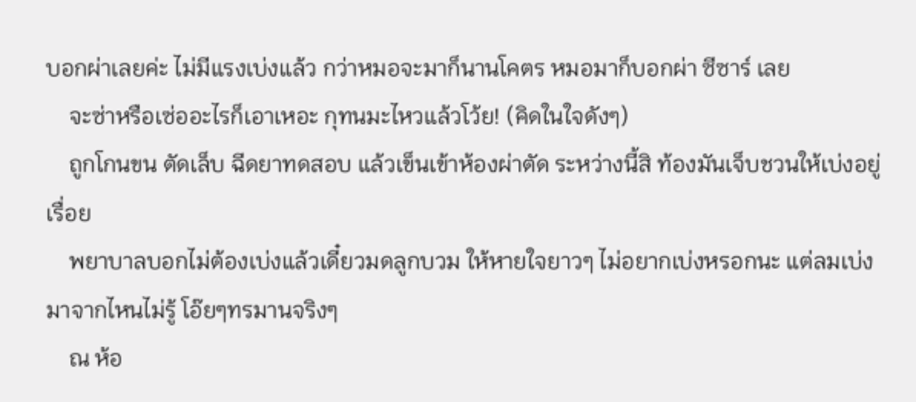บอกผ่าเลยค่ะ ไม่มีแรงเบ่งแล้ว กว่าหมอจะมาก็นานโคตร หมอมาก็บอกผ่า ซีซาร์ เลย
    จะซ่าหรือเซ่ออะไรก็เอาเหอะ กุทนมะไหวแล้วโว้ย! (คิดในใจดังๆ)
    ถูกโกนขน ตัดเล็บ ฉีดยาทดสอบ แล้วเข็นเข้าห้องผ่าตัด ระหว่างนี้สิ ท้องมันเจ็บชวนให้เบ่งอยู่เรื่อย
    พยาบาลบอกไม่ต้องเบ่งแล้วเดี๋ยวมดลูกบวม ให้หายใจยาวๆ ไม่อยากเบ่งหรอกนะ แต่ลมเบ่งมาจากไหนไม่รู้ โอ๊ยๆทรมานจริงๆ
    ณ ห้อ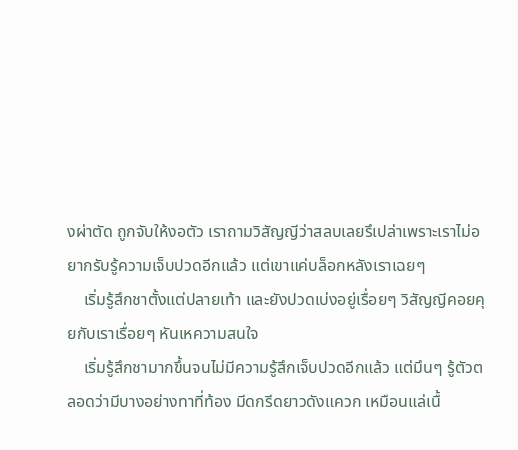งผ่าตัด ถูกจับให้งอตัว เราถามวิสัญญีว่าสลบเลยรึเปล่าเพราะเราไม่อยากรับรู้ความเจ็บปวดอีกแล้ว แต่เขาแค่บล็อกหลังเราเฉยๆ
    เริ่มรู้สึกชาตั้งแต่ปลายเท้า และยังปวดเบ่งอยู่เรื่อยๆ วิสัญญีคอยคุยกับเราเรื่อยๆ หันเหความสนใจ
    เริ่มรู้สึกชามากขึ้นจนไม่มีความรู้สึกเจ็บปวดอีกแล้ว แต่มึนๆ รู้ตัวตลอดว่ามีบางอย่างทาที่ท้อง มีดกรีดยาวดังแควก เหมือนแล่เนื้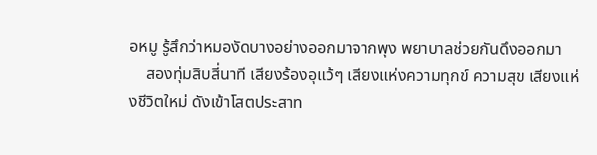อหมู รู้สึกว่าหมองัดบางอย่างออกมาจากพุง พยาบาลช่วยกันดึงออกมา
    สองทุ่มสิบสี่นาที เสียงร้องอุแว้ๆ เสียงแห่งความทุกข์ ความสุข เสียงแห่งชีวิตใหม่ ดังเข้าโสตประสาท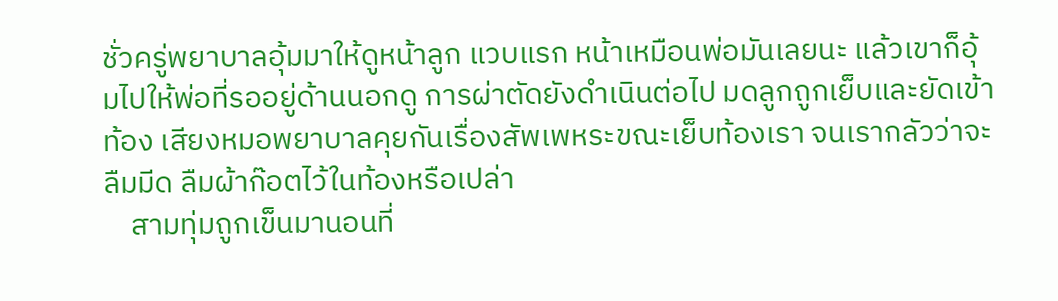ชั่วครู่พยาบาลอุ้มมาให้ดูหน้าลูก แวบแรก หน้าเหมือนพ่อมันเลยนะ แล้วเขาก็อุ้มไปให้พ่อที่รออยู่ด้านนอกดู การผ่าตัดยังดำเนินต่อไป มดลูกถูกเย็บและยัดเข้าท้อง เสียงหมอพยาบาลคุยกันเรื่องสัพเพหระขณะเย็บท้องเรา จนเรากลัวว่าจะลืมมีด ลืมผ้าก๊อตไว้ในท้องหรือเปล่า
    สามทุ่มถูกเข็นมานอนที่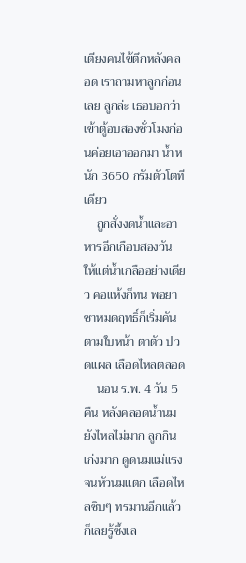เตียงคนไข้ตึกหลังคลอด เราถามหาลูกก่อนเลย ลูกล่ะ เธอบอกว่าเข้าตู้อบสองชั่วโมงก่อนค่อยเอาออกมา น้ำหนัก 3650 กรัมตัวโตทีเดียว
    ถูกสั่งงดน้ำและอาหารอีกเกือบสองวัน ให้แต่น้ำเกลืออย่างเดียว คอแห้งก็ทน พอยาชาหมดฤทธิ์ก็เริ่มคันตามใบหน้า ตาตัว ปวดแผล เลือดไหลตลอด
    นอน ร.พ. 4 วัน 5 คืน หลังคลอดน้ำนมยังไหลไม่มาก ลูกกินเก่งมาก ดูดนมแม่แรงจนหัวนมแตก เลือดไหลซิบๆ ทรมานอีกแล้ว ก็เลยรู้ซึ้งเล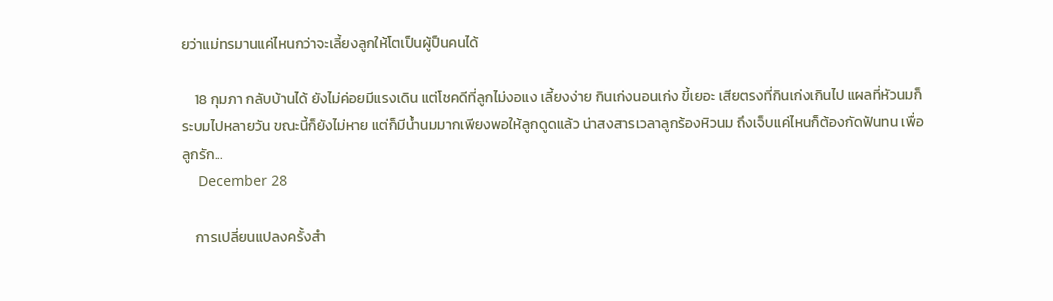ยว่าแม่ทรมานแค่ไหนกว่าจะเลี้ยงลูกให้โตเป็นผู้ป็นคนได้

    18 กุมภา กลับบ้านได้ ยังไม่ค่อยมีแรงเดิน แต่โชคดีที่ลูกไม่งอแง เลี้ยงง่าย กินเก่งนอนเก่ง ขี้เยอะ เสียตรงที่กินเก่งเกินไป แผลที่หัวนมก็ระบมไปหลายวัน ขณะนี้ก็ยังไม่หาย แต่ก็มีน้ำนมมากเพียงพอให้ลูกดูดแล้ว น่าสงสารเวลาลูกร้องหิวนม ถึงเจ็บแค่ไหนก็ต้องกัดฟันทน เพื่อลูกรัก...
    December 28

    การเปลี่ยนแปลงครั้งสำ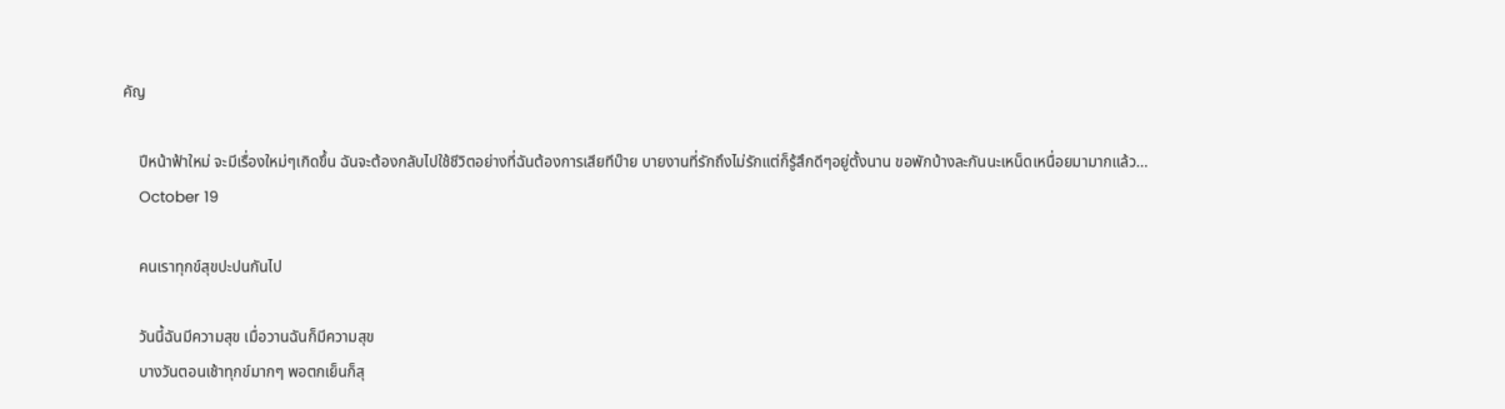คัญ

    ปีหน้าฟ้าใหม่ จะมีเรื่องใหม่ๆเกิดขึ้น ฉันจะต้องกลับไปใช้ชีวิตอย่างที่ฉันต้องการเสียทีบ๊าย บายงานที่รักถึงไม่รักแต่ก็รู้สึกดีๆอยู่ตั้งนาน ขอพักบ้างละกันนะเหน็ดเหนื่อยมามากแล้ว...
    October 19

    คนเราทุกข์สุขปะปนกันไป

    วันนี้ฉันมีความสุข เมื่อวานฉันก็มีความสุข
    บางวันตอนเช้าทุกข์มากๆ พอตกเย็นก็สุ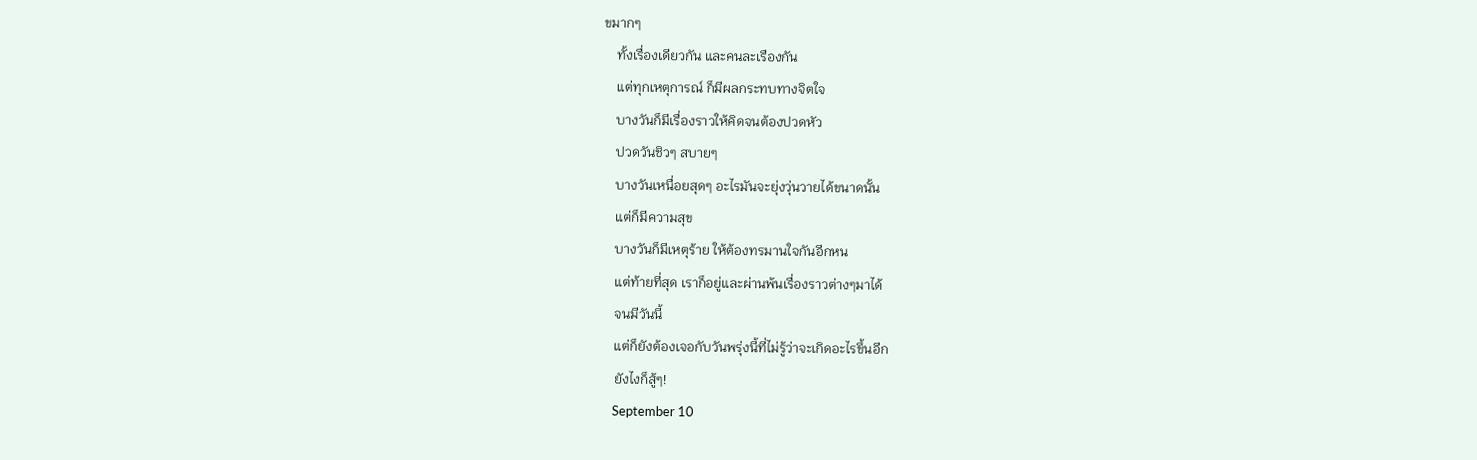ขมากๆ
    ทั้งเรื่องเดียวกัน และคนละเรืองกัน
    แต่ทุกเหตุการณ์ ก็มีผลกระทบทางจิตใจ
    บางวันก็มีเรื่องราวให้คิดจนต้องปวดหัว
    ปวดวันชิวๆ สบายๆ
    บางวันเหนื่อยสุดๆ อะไรมันจะยุ่งวุ่นวายได้ขนาดนั้น
    แต่ก็มีความสุข
    บางวันก็มีเหตุร้าย ให้ต้องทรมานใจกันอีกหน
    แต่ท้ายที่สุด เราก็อยู่และผ่านพ้นเรื่องราวต่างๆมาได้
    จนมีวันนี้
    แต่ก็ยังต้องเจอกับวันพรุ่งนี้ที่ไม่รู้ว่าจะเกิดอะไรขึ้นอีก
    ยังไงก็สู้ๆ!
    September 10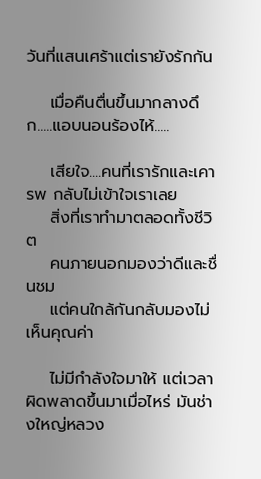วันที่แสนเศร้าแต่เรายังรักกัน

    เมื่อคืนตื่นขึ้นมากลางดึก.....แอบนอนร้องไห้.....

    เสียใจ....คนที่เรารักและเคารพ กลับไม่เข้าใจเราเลย
    สิ่งที่เราทำมาตลอดทั้งชีวิต
    คนภายนอกมองว่าดีและชื่นชม
    แต่คนใกล้กันกลับมองไม่เห็นคุณค่า

    ไม่มีกำลังใจมาให้ แต่เวลาผิดพลาดขึ้นมาเมื่อไหร่ มันช่างใหญ่หลวง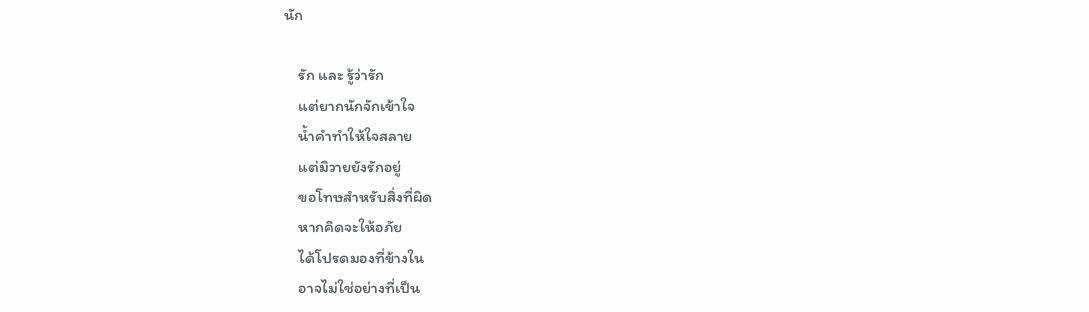นัก

    รัก และ รู้ว่ารัก
    แต่ยากนักจักเข้าใจ
    น้ำคำทำให้ใจสลาย
    แต่มิวายยังรักอยู่
    ขอโทษสำหรับสิ่งที่ผิด
    หากคิดจะให้อภัย
    ได้โปรดมองที่ข้างใน
    อาจไม่ใช่อย่างที่เป็น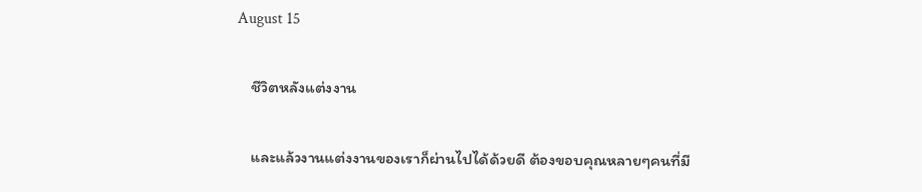August 15

    ชีวิตหลังแต่งงาน

    และแล้วงานแต่งงานของเราก็ผ่านไปได้ด้วยดี ต้องขอบคุณหลายๆคนที่มี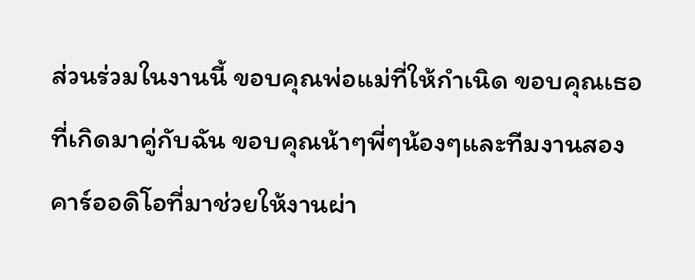ส่วนร่วมในงานนี้ ขอบคุณพ่อแม่ที่ให้กำเนิด ขอบคุณเธอที่เกิดมาคู่กับฉัน ขอบคุณน้าๆพี่ๆน้องๆและทีมงานสองคาร์ออดิโอที่มาช่วยให้งานผ่า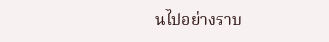นไปอย่างราบ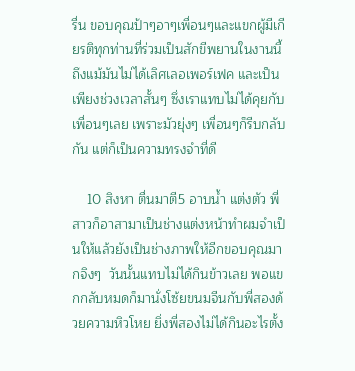รื่น ขอบคุณป้าๆอาๆเพื่อนๆและแขกผู้มีเกียรติทุกท่านที่ร่วมเป็นสักขีพยานในงานนี้ ถึงแม้มันไม่ได้เลิศเลอเพอร์เฟค และเป็นเพียงช่วงเวลาสั้นๆ ซึ่งเราแทบไม่ได้คุยกับเพื่อนๆเลย เพราะมัวยุ่งๆ เพื่อนๆก็รีบกลับกัน แต่ก็เป็นความทรงจำที่ดี

    10 สิงหา ตื่นมาตี5 อาบน้ำ แต่งตัว พี่สาวก็อาสามาเป็นช่างแต่งหน้าทำผมจำเป็นให้แล้วยังเป็นช่างภาพให้อีกขอบคุณมากจิงๆ  วันนั้นแทบไม่ได้กินข้าวเลย พอแขกกลับหมดก็มานั่งโซ้ยขนมจีนกับพี่สองด้วยความหิวโหย ยิ่งพี่สองไม่ได้กินอะไรตั้ง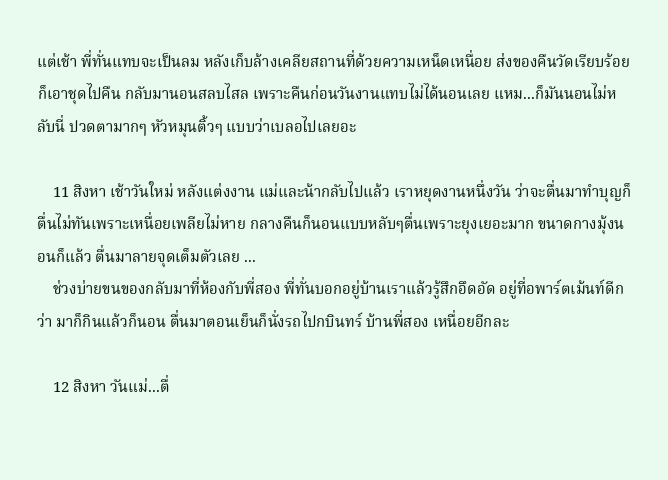แต่เช้า พี่ทั่นแทบจะเป็นลม หลังเก็บล้างเคลียสถานที่ด้วยความเหน็ดเหนื่อย ส่งของคืนวัดเรียบร้อยก็เอาชุดไปคืน กลับมานอนสลบไสล เพราะคืนก่อนวันงานแทบไม่ได้นอนเลย แหม...ก็มันนอนไม่หลับนี่ ปวดตามากๆ หัวหมุนติ้วๆ แบบว่าเบลอไปเลยอะ

    11 สิงหา เช้าวันใหม่ หลังแต่งงาน แม่และน้ากลับไปแล้ว เราหยุดงานหนึ่งวัน ว่าจะตื่นมาทำบุญก็ตื่นไม่ทันเพราะเหนื่อยเพลียไม่หาย กลางคืนก็นอนแบบหลับๆตื่นเพราะยุงเยอะมาก ขนาดกางมุ้งนอนก็แล้ว ตื่นมาลายจุดเต็มตัวเลย ...
    ช่วงบ่ายขนของกลับมาที่ห้องกับพี่สอง พี่ทั่นบอกอยู่บ้านเราแล้วรู้สึกอึดอัด อยู่ที่อพาร์ตเม้นท์ดีกว่า มาก็กินแล้วก็นอน ตื่นมาตอนเย็นก็นั่งรถไปกบินทร์ บ้านพี่สอง เหนื่อยอีกละ

    12 สิงหา วันแม่...ตื่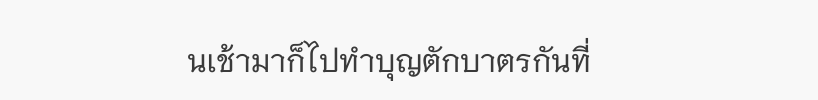นเช้ามาก็ไปทำบุญตักบาตรกันที่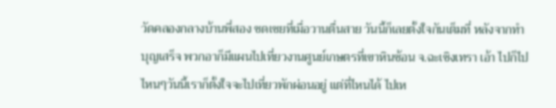วัดคลองกลางบ้านพี่สอง ชดเชยที่เมื่อวานตื่นสาย วันนี้ก็เลยตั้งใจกันเต็มที่ หลังจากทำบุญเสร็จ พวกอาก็มีแผนไปเที่ยวงานศูนย์เกษตรที่เขาหินซ้อน จ.ฉะเชิงเทรา เอ้า ไปก็ไป ไหนๆวันนี้เราก็ตั้งใจจะไปเที่ยวพักผ่อนอยู่ แต่ที่ไหนได้ ไปเห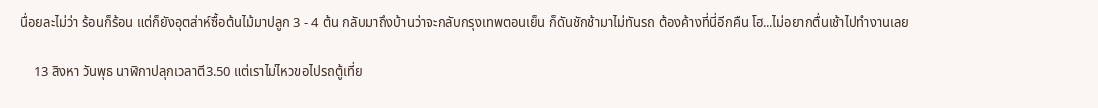นื่อยละไม่ว่า ร้อนก็ร้อน แต่ก็ยังอุตส่าห์ซื้อต้นไม้มาปลูก 3 - 4 ต้น กลับมาถึงบ้านว่าจะกลับกรุงเทพตอนเย็น ก็ดันชักช้ามาไม่ทันรถ ต้องค้างที่นี่อีกคืน โฮ...ไม่อยากตื่นเช้าไปทำงานเลย

    13 สิงหา วันพุธ นาฬิกาปลุกเวลาตี3.50 แต่เราไม่ไหวขอไปรถตู้เที่ย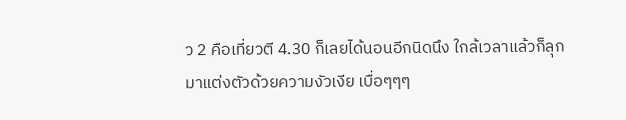ว 2 คือเที่ยวตี 4.30 ก็เลยได้นอนอีกนิดนึง ใกล้เวลาแล้วก็ลุกมาแต่งตัวด้วยความงัวเงีย เบื่อๆๆๆ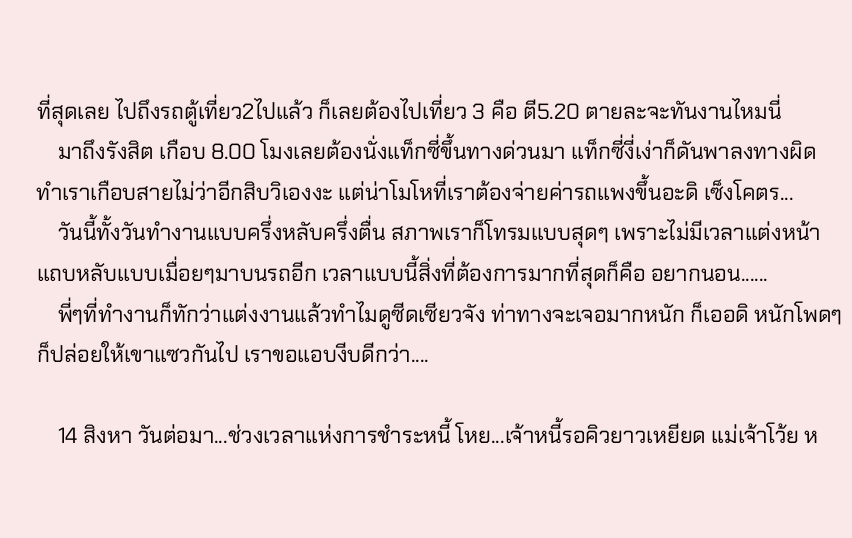ที่สุดเลย ไปถึงรถตู้เที่ยว2ไปแล้ว ก็เลยต้องไปเที่ยว 3 คือ ตี5.20 ตายละจะทันงานไหมนี่
    มาถึงรังสิต เกือบ 8.00 โมงเลยต้องนั่งแท็กซี่ขึ้นทางด่วนมา แท็กซี่งี่เง่าก็ดันพาลงทางผิด ทำเราเกือบสายไม่ว่าอีกสิบวิเองงะ แต่น่าโมโหที่เราต้องจ่ายค่ารถแพงขึ้นอะดิ เซ็งโคตร...
    วันนี้ทั้งวันทำงานแบบครึ่งหลับครึ่งตื่น สภาพเราก็โทรมแบบสุดๆ เพราะไม่มีเวลาแต่งหน้า แถบหลับแบบเมื่อยๆมาบนรถอีก เวลาแบบนี้สิ่งที่ต้องการมากที่สุดก็คือ อยากนอน......
    พี่ๆที่ทำงานก็ทักว่าแต่งงานแล้วทำไมดูซีดเซียวจัง ท่าทางจะเจอมากหนัก ก็เออดิ หนักโพดๆ ก็ปล่อยให้เขาแซวกันไป เราขอแอบงีบดีกว่า....

    14 สิงหา วันต่อมา...ช่วงเวลาแห่งการชำระหนี้ โหย...เจ้าหนี้รอคิวยาวเหยียด แม่เจ้าโว้ย ห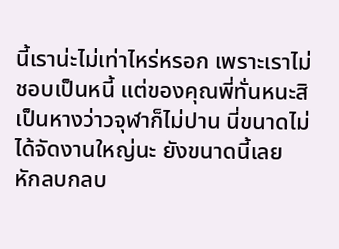นี้เราน่ะไม่เท่าไหร่หรอก เพราะเราไม่ชอบเป็นหนี้ แต่ของคุณพี่ทั่นหนะสิ เป็นหางว่าวจุฬาก็ไม่ปาน นี่ขนาดไม่ได้จัดงานใหญ่นะ ยังขนาดนี้เลย หักลบกลบ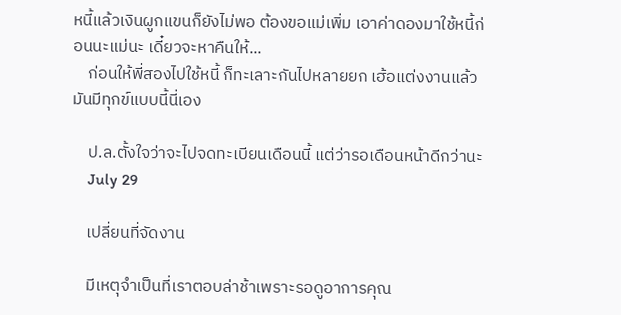หนี้แล้วเงินผูกแขนก็ยังไม่พอ ต้องขอแม่เพิ่ม เอาค่าดองมาใช้หนี้ก่อนนะแม่นะ เดี๋ยวจะหาคืนให้...
    ก่อนให้พี่สองไปใช้หนี้ ก็ทะเลาะกันไปหลายยก เฮ้อแต่งงานแล้วมันมีทุกข์แบบนี้นี่เอง

    ป.ล.ตั้งใจว่าจะไปจดทะเบียนเดือนนี้ แต่ว่ารอเดือนหน้าดีกว่านะ
    July 29

    เปลี่ยนที่จัดงาน

    มีเหตุจำเป็นที่เราตอบล่าช้าเพราะรอดูอาการคุณ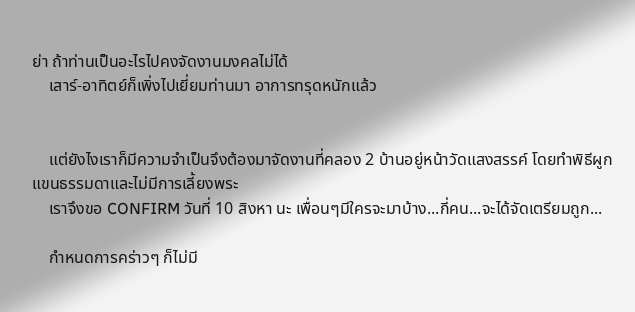ย่า ถ้าท่านเป็นอะไรไปคงจัดงานมงคลไม่ได้
    เสาร์-อาทิตย์ก็เพิ่งไปเยี่ยมท่านมา อาการทรุดหนักแล้ว


    แต่ยังไงเราก็มีความจำเป็นจึงต้องมาจัดงานที่คลอง 2 บ้านอยู่หน้าวัดแสงสรรค์ โดยทำพิธีผูกแขนธรรมดาและไม่มีการเลี้ยงพระ
    เราจึงขอ CONFIRM วันที่ 10 สิงหา นะ เพื่อนๆมีใครจะมาบ้าง...กี่คน...จะได้จัดเตรียมถูก...

    กำหนดการคร่าวๆ ก็ไม่มี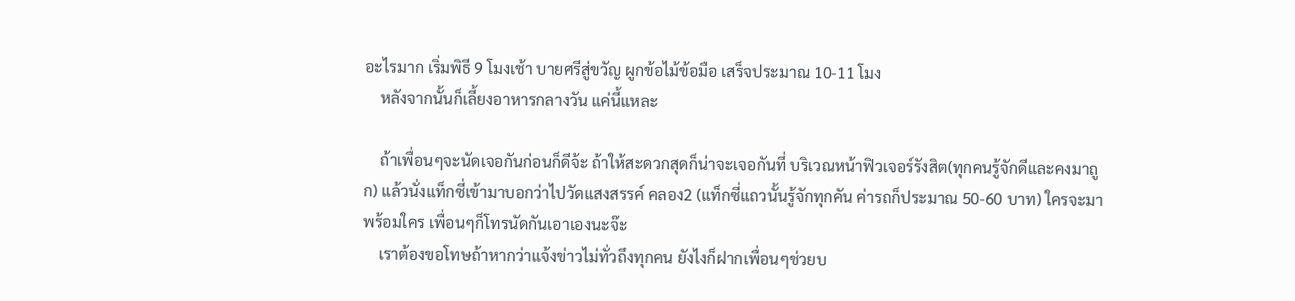อะไรมาก เริ่มพิธี 9 โมงเช้า บายศรีสู่ขวัญ ผูกข้อไม้ข้อมือ เสร็จประมาณ 10-11 โมง
    หลังจากนั้นก็เลี้ยงอาหารกลางวัน แค่นี้แหละ

    ถ้าเพื่อนๆจะนัดเจอกันก่อนก็ดีจ้ะ ถ้าให้สะดวกสุดก็น่าจะเจอกันที่ บริเวณหน้าฟิวเจอร์รังสิต(ทุกคนรู้จักดีและคงมาถูก) แล้วนั่งแท็กซี่เข้ามาบอกว่าไปวัดแสงสรรค์ คลอง2 (แท็กซี่แถวนั้นรู้จักทุกคัน ค่ารถก็ประมาณ 50-60 บาท) ใครจะมาพร้อมใคร เพื่อนๆก็โทรนัดกันเอาเองนะจ๊ะ
    เราต้องขอโทษถ้าหากว่าแจ้งข่าวไม่ทั่วถึงทุกคน ยังไงก็ฝากเพื่อนๆช่วยบ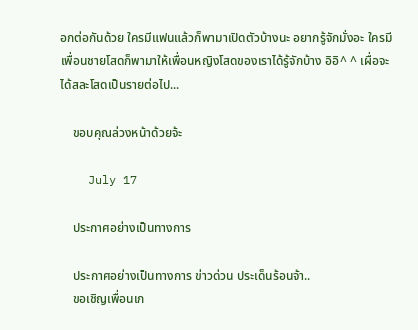อกต่อกันด้วย ใครมีแฟนแล้วก็พามาเปิดตัวบ้างนะ อยากรู้จักมั่งอะ ใครมีเพื่อนชายโสดก็พามาให้เพื่อนหญิงโสดของเราได้รู้จักบ้าง อิอิ^ ^ เผื่อจะได้สละโสดเป็นรายต่อไป...

    ขอบคุณล่วงหน้าด้วยจ้ะ

    July 17

    ประกาศอย่างเป็นทางการ

    ประกาศอย่างเป็นทางการ ข่าวด่วน ประเด็นร้อนจ้า..
    ขอเชิญเพื่อนเก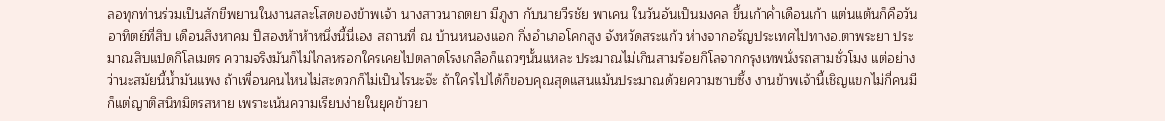ลอทุกท่านร่วมเป็นสักขีพยานในงานสละโสดของข้าพเจ้า นางสาวนาถตยา มีภูงา กับนายวีรชัย พาเคน ในวันอันเป็นมงคล ขึ้นเก้าค่ำเดือนเก้า แต่นแต้นก็คือวันอาทิตย์ที่สิบ เดือนสิงหาคม ปีสองห้าห้าหนึ่งนี้นี่เอง สถานที่ ณ บ้านหนองแอก กิ่งอำเภอโคกสูง จังหวัดสระแก้ว ห่างจากอรัญประเทศไปทางอ.ตาพระยา ประมาณสิบแปดกิโลเมตร ความจริงมันก็ไม่ไกลหรอกใครเคยไปตลาดโรงเกลือก็แถวๆนั้นแหละ ประมาณไม่เกินสามร้อยกิโลจากกรุงเทพนั่งรถสามชั่วโมง แต่อย่างว่านะสมัยนี้น้ำมันแพง ถ้าเพื่อนคนไหนไม่สะดวกก็ไม่เป็นไรนะจ๊ะ ถ้าใครไปได้ก็ขอบคุณสุดแสนแม้นประมาณด้วยความซาบซึ้ง งานข้าพเจ้านี้เชิญแขกไม่กี่คนมีก็แต่ญาติสนิทมิตรสหาย เพราะเน้นความเรียบง่ายในยุคข้าวยา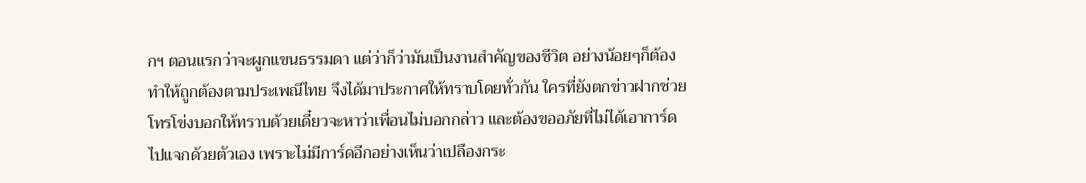กฯ ตอนแรกว่าจะผูกแขนธรรมดา แต่ว่าก็ว่ามันเป็นงานสำคัญของชีวิต อย่างน้อยๆก็ต้องทำให้ถูกต้องตามประเพณีไทย จึงได้มาประกาศให้ทราบโดยทั่วกัน ใครที่ยังตกข่าวฝากช่วยโทรโข่งบอกให้ทราบด้วยเดี๋ยวจะหาว่าเพื่อนไม่บอกกล่าว และต้องขออภัยที่ไม่ได้เอาการ์ดไปแจกด้วยตัวเอง เพราะไม่มีการ์ดอีกอย่างเห็นว่าเปลืองกระ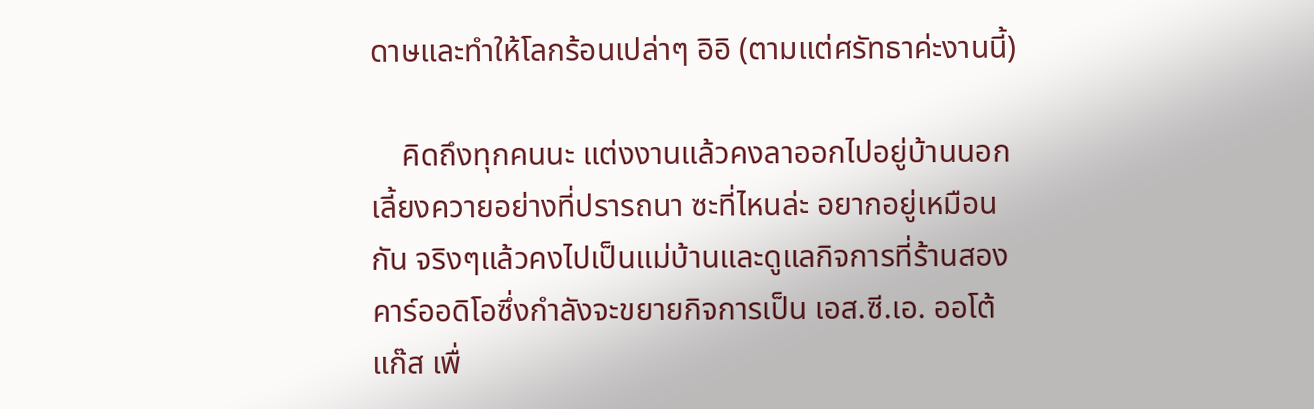ดาษและทำให้โลกร้อนเปล่าๆ อิอิ (ตามแต่ศรัทธาค่ะงานนี้)

    คิดถึงทุกคนนะ แต่งงานแล้วคงลาออกไปอยู่บ้านนอกเลี้ยงควายอย่างที่ปรารถนา ซะที่ไหนล่ะ อยากอยู่เหมือนกัน จริงๆแล้วคงไปเป็นแม่บ้านและดูแลกิจการที่ร้านสองคาร์ออดิโอซึ่งกำลังจะขยายกิจการเป็น เอส.ซี.เอ. ออโต้แก๊ส เพื่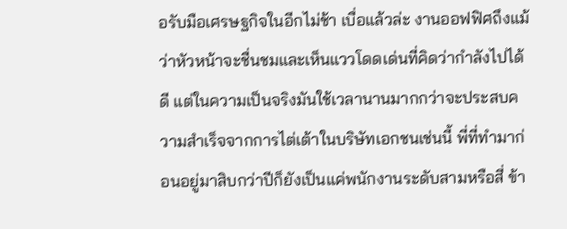อรับมือเศรษฐกิจในอีกไม่ช้า เบื่อแล้วล่ะ งานออฟฟิศถึงแม้ว่าหัวหน้าจะชื่นชมและเห็นแววโดดเด่นที่คิดว่ากำลังไปได้ดี แต่ในความเป็นจริงมันใช้เวลานานมากกว่าจะประสบความสำเร็จจากการไต่เต้าในบริษัทเอกชนเช่นนี้ พี่ที่ทำมาก่อนอยู่มาสิบกว่าปีก็ยังเป็นแค่พนักงานระดับสามหรือสี่ ข้า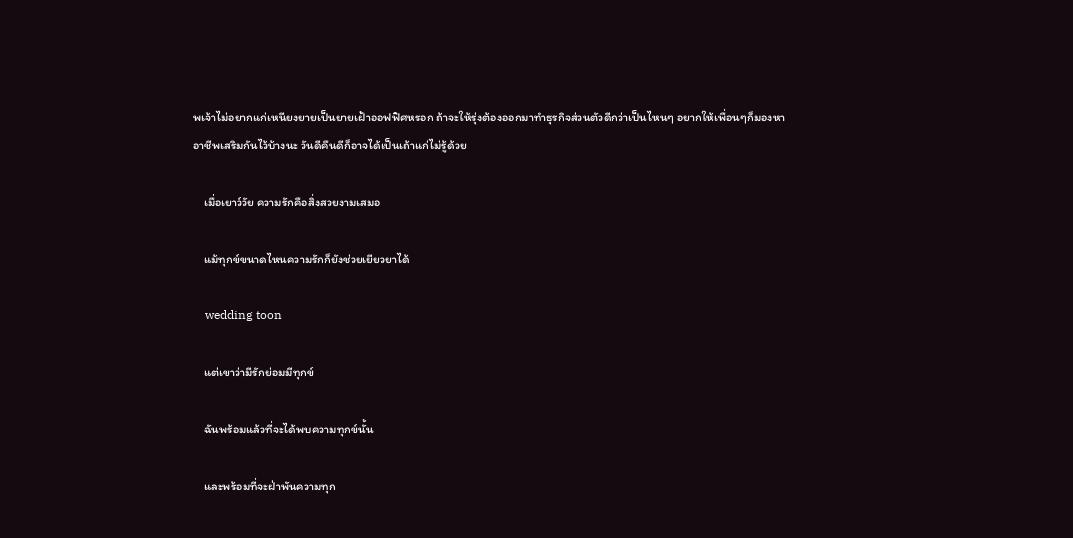พเจ้าไม่อยากแก่เหนียงยายเป็นยายเฝ้าออฟฟิศหรอก ถ้าจะให้รุ่งต้องออกมาทำธุรกิจส่วนตัวดีกว่าเป็นไหนๆ อยากให้เพื่อนๆก็มองหาอาชีพเสริมกันไว้บ้างนะ วันดีคืนดีก็อาจได้เป็นเถ้าแก่ไม่รู้ด้วย

    เมื่อเยาว์วัย ความรักคือสิ่งสวยงามเสมอ

    แม้ทุกข์ขนาดไหนความรักก็ยังช่วยเยียวยาได้

    wedding toon

    แต่เขาว่ามีรักย่อมมีทุกข์

    ฉันพร้อมแล้วที่จะได้พบความทุกข์นั้น

    และพร้อมที่จะฝ่าพันความทุก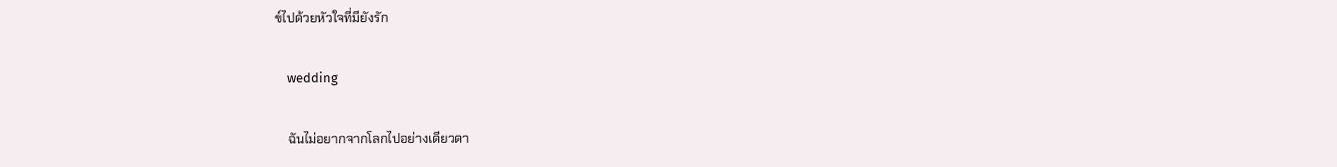ข์ไปด้วยหัวใจที่มียังรัก

    wedding

    ฉันไม่อยากจากโลกไปอย่างเดียวดา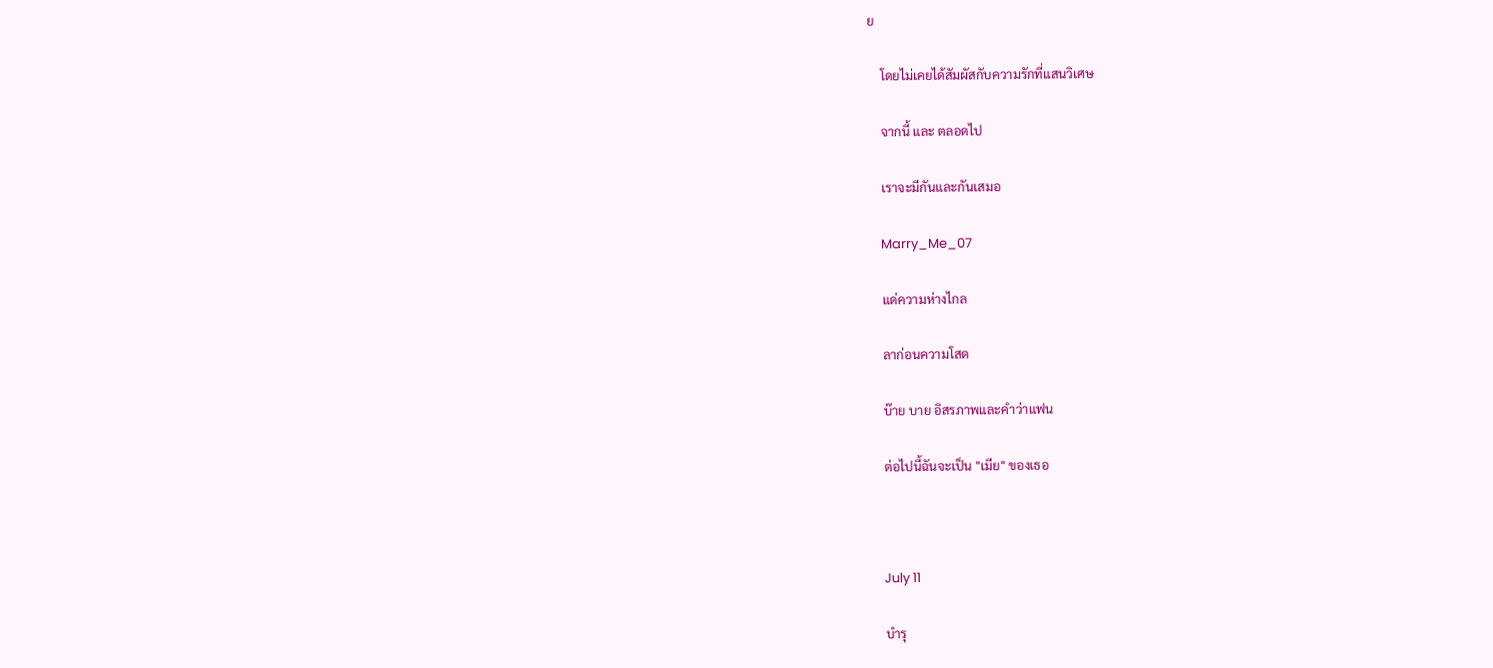ย

    โดยไม่เคยได้สัมผัสกับความรักที่แสนวิเศษ

    จากนี้ และ ตลอดไป

    เราจะมีกันและกันเสมอ

    Marry_Me_07

    แด่ความห่างไกล

    ลาก่อนความโสด

    บ๊าย บาย อิสรภาพและคำว่าแฟน

    ต่อไปนี้ฉันจะเป็น "เมีย" ของเธอ



    July 11

    บำรุ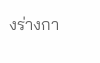งร่างกา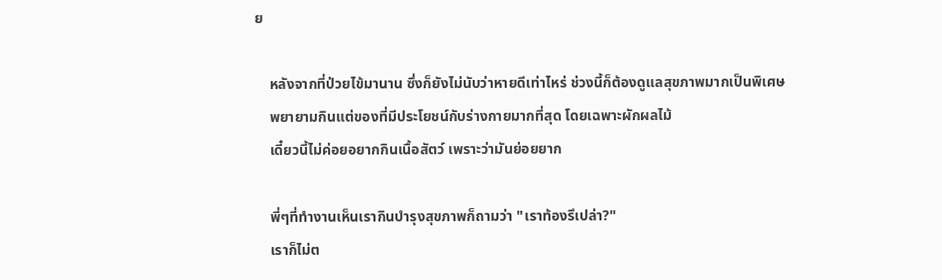ย

    หลังจากที่ป่วยไข้มานาน ซึ่งก็ยังไม่นับว่าหายดีเท่าไหร่ ช่วงนี้ก็ต้องดูแลสุขภาพมากเป็นพิเศษ
    พยายามกินแต่ของที่มีประโยชน์กับร่างกายมากที่สุด โดยเฉพาะผักผลไม้
    เดี๋ยวนี้ไม่ค่อยอยากกินเนื้อสัตว์ เพราะว่ามันย่อยยาก

    พี่ๆที่ทำงานเห็นเรากินบำรุงสุขภาพก็ถามว่า "เราท้องรึเปล่า?"
    เราก็ไม่ต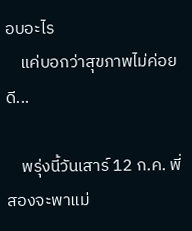อบอะไร
    แค่บอกว่าสุขภาพไม่ค่อยดี...

    พรุ่งนี้วันเสาร์ 12 ก.ค. พี่สองจะพาแม่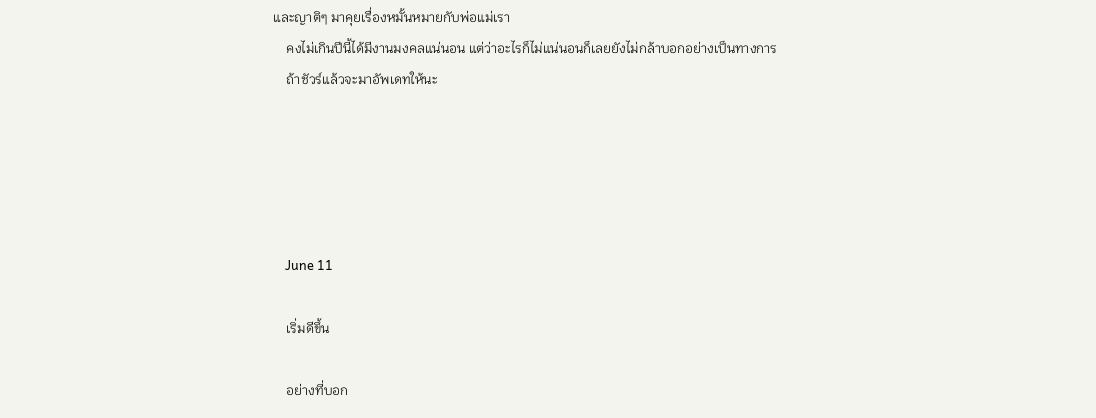และญาติๆ มาคุยเรื่องหมั้นหมายกับพ่อแม่เรา
    คงไม่เกินปีนี้ได้มีงานมงคลแน่นอน แต่ว่าอะไรก็ไม่แน่นอนก็เลยยังไม่กล้าบอกอย่างเป็นทางการ
    ถ้าชัวร์แล้วจะมาอัพเดทให้นะ





    June 11

    เริ่มดีขึ้น

    อย่างที่บอก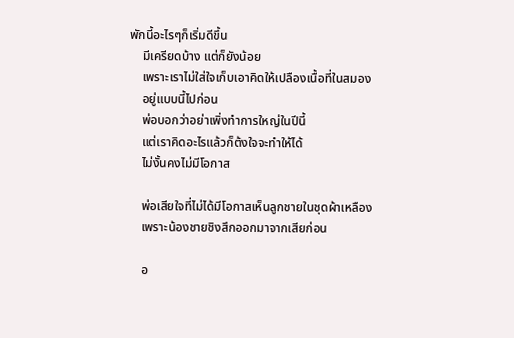พักนี้อะไรๆก็เริ่มดีขึ้น
    มีเครียดบ้าง แต่ก็ยังน้อย
    เพราะเราไม่ใส่ใจเก็บเอาคิดให้เปลืองเนื้อที่ในสมอง
    อยู่แบบนี้ไปก่อน
    พ่อบอกว่าอย่าเพิ่งทำการใหญ่ในปีนี้
    แต่เราคิดอะไรแล้วก็ต้งใจจะทำให้ได้
    ไม่งั้นคงไม่มีโอกาส

    พ่อเสียใจที่ไม่ได้มีโอกาสเห็นลูกชายในชุดผ้าเหลือง
    เพราะน้องชายชิงสึกออกมาจากเสียก่อน

    อ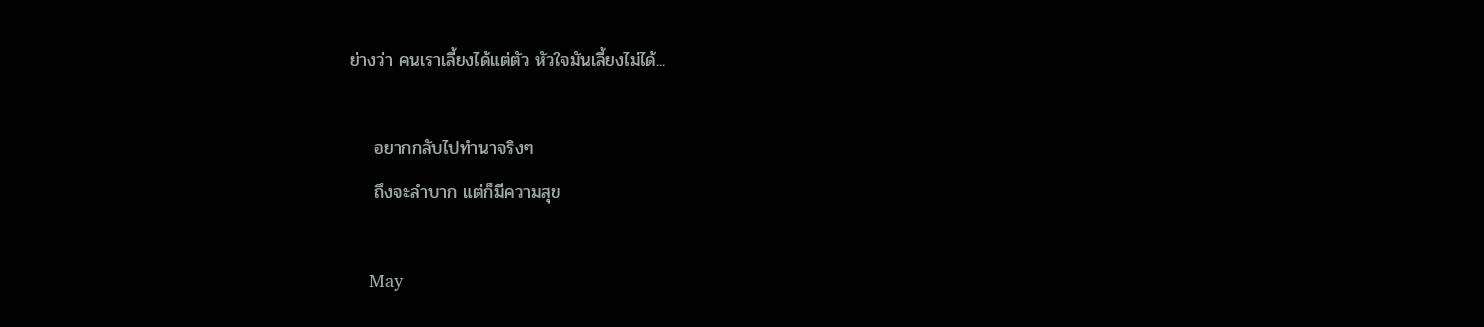ย่างว่า คนเราเลี้ยงได้แต่ตัว หัวใจมันเลี้ยงไม่ได้...

    อยากกลับไปทำนาจริงๆ
    ถึงจะลำบาก แต่ก็มีความสุข

    May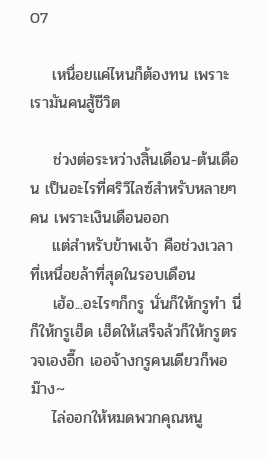07

    เหนื่อยแค่ไหนก็ต้องทน เพราะเรามันคนสู้ชีวิต

    ช่วงต่อระหว่างสิ้นเดือน-ต้นเดือน เป็นอะไรที่ศริวิไลซ์สำหรับหลายๆคน เพราะเงินเดือนออก
    แต่สำหรับข้าพเจ้า คือช่วงเวลาที่เหนื่อยล้าที่สุดในรอบเดือน
    เฮ้อ...อะไรๆก็กรู นั่นก็ให้กรูทำ นี่ก็ให้กรูเฮ็ด เฮ็ดให้เสร็จล้วก็ให้กรูตรวจเองอี๊ก เออจ้างกรูคนเดียวก็พอม๊าง~
    ไล่ออกให้หมดพวกคุณหนู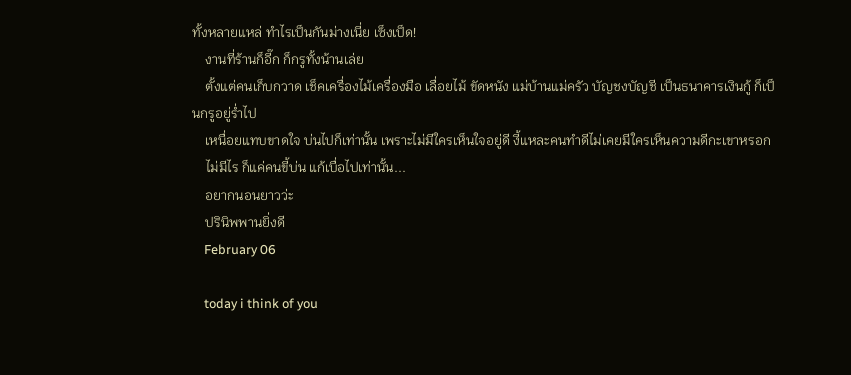ทั้งหลายแหล่ ทำไรเป็นกันม่างเนี่ย เซ็งเป็ด!
    งานที่ร้านก็อี๊ก ก็กรูทั้งน้านเล่ย
    ตั้งแต่คนเก็บกวาด เช็คเครื่องไม้เครื่องมือ เลื่อยไม้ ขัดหนัง แม่บ้านแม่ครัว บัญชงบัญชี เป็นธนาคารเงินกู้ ก็เป็นกรูอยู่ร่ำไป
    เหนื่อยแทบขาดใจ บ่นไปก็เท่านั้น เพราะไม่มีใครเห็นใจอยู่ดี งี้แหละคนทำดีไม่เคยมีใครเห็นความดีกะเขาหรอก
    ไม่มีไร ก็แค่คนขี้บ่น แก้เบื่อไปเท่านั้น...
    อยากนอนยาวว่ะ
    ปรินิพพานยิ่งดี
    February 06

    today i think of you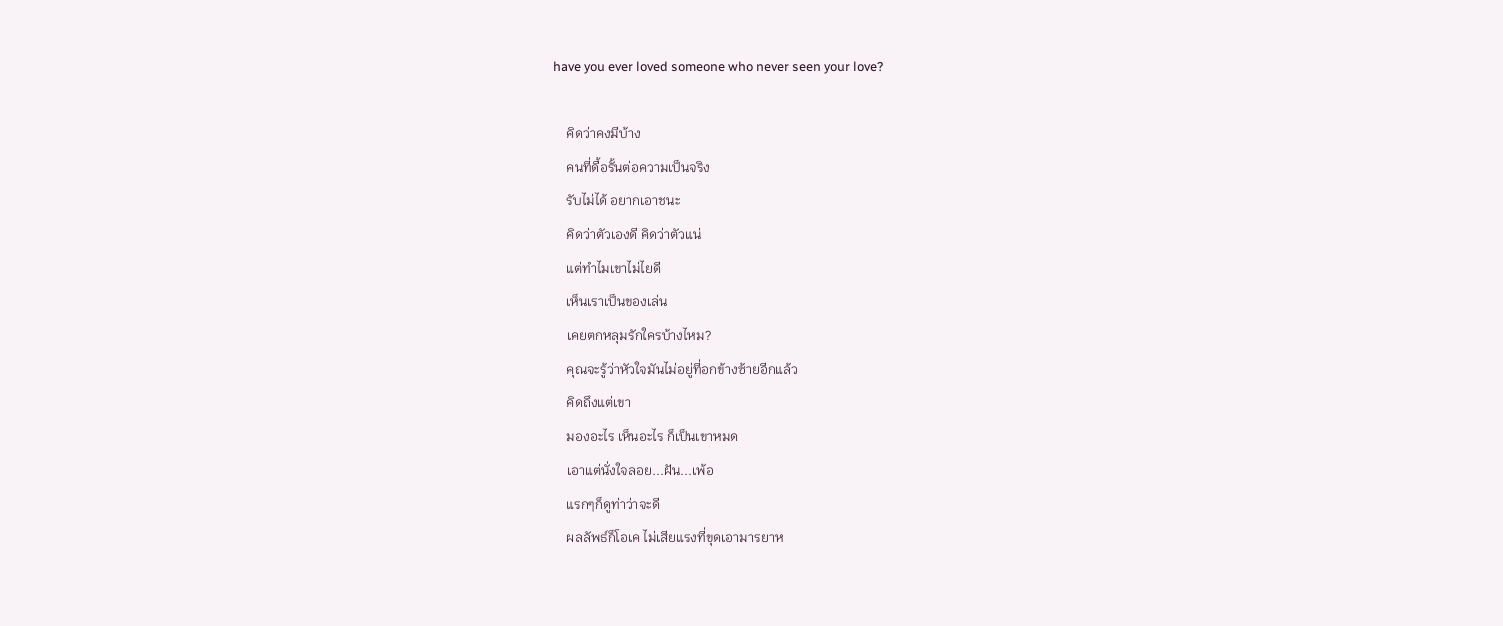have you ever loved someone who never seen your love?

    คิดว่าคงมีบ้าง
    คนที่ดื้อรั้นต่อความเป็นจริง
    รับไม่ได้ อยากเอาชนะ
    คิดว่าตัวเองดี คิดว่าตัวแน่
    แต่ทำไมเขาไม่ไยดี
    เห็นเราเป็นของเล่น
    เคยตกหลุมรักใครบ้างไหม?
    คุณจะรู้ว่าหัวใจมันไม่อยู่ที่อกข้างซ้ายอีกแล้ว
    คิดถึงแต่เขา
    มองอะไร เห็นอะไร ก็เป็นเขาหมด
    เอาแต่นั่งใจลอย...ฝัน...เพ้อ
    แรกๆก็ดูท่าว่าจะดี
    ผลลัพธ์ก็โอเค ไม่เสียแรงที่ขุดเอามารยาห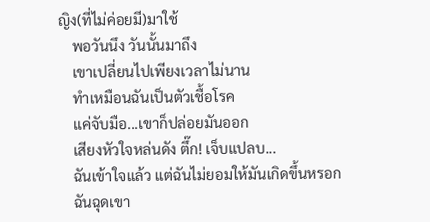ญิง(ที่ไม่ค่อยมี)มาใช้
    พอวันนึง วันนั้นมาถึง
    เขาเปลี่ยนไปเพียงเวลาไม่นาน
    ทำเหมือนฉันเป็นตัวเชื้อโรค
    แค่จับมือ...เขาก็ปล่อยมันออก
    เสียงหัวใจหล่นดัง ตึ๊ก! เจ็บแปลบ...
    ฉันเข้าใจแล้ว แต่ฉันไม่ยอมให้มันเกิดขึ้นหรอก
    ฉันฉุดเขา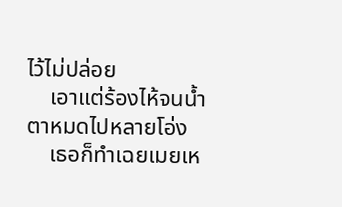ไว้ไม่ปล่อย
    เอาแต่ร้องไห้จนน้ำตาหมดไปหลายโอ่ง
    เธอก็ทำเฉยเมยเห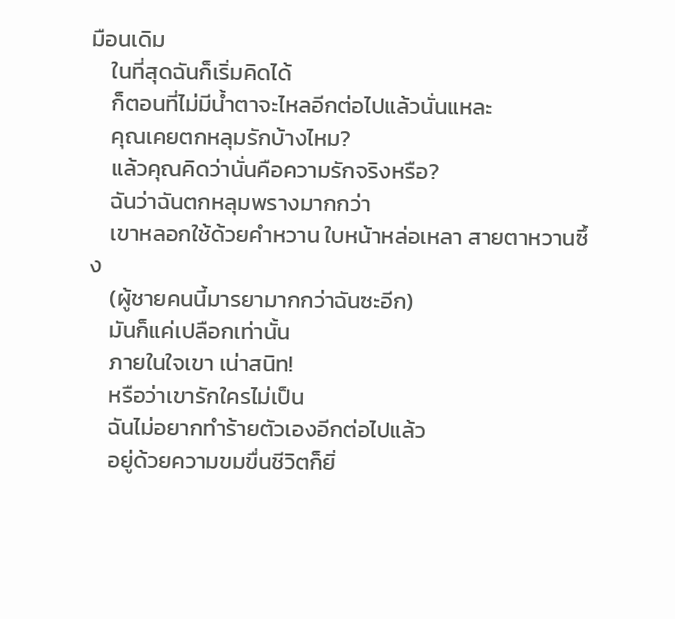มือนเดิม
    ในที่สุดฉันก็เริ่มคิดได้
    ก็ตอนที่ไม่มีน้ำตาจะไหลอีกต่อไปแล้วนั่นแหละ
    คุณเคยตกหลุมรักบ้างไหม?
    แล้วคุณคิดว่านั่นคือความรักจริงหรือ?
    ฉันว่าฉันตกหลุมพรางมากกว่า
    เขาหลอกใช้ด้วยคำหวาน ใบหน้าหล่อเหลา สายตาหวานซึ้ง
    (ผู้ชายคนนี้มารยามากกว่าฉันซะอีก)
    มันก็แค่เปลือกเท่านั้น
    ภายในใจเขา เน่าสนิท!
    หรือว่าเขารักใครไม่เป็น
    ฉันไม่อยากทำร้ายตัวเองอีกต่อไปแล้ว
    อยู่ด้วยความขมขื่นชีวิตก็ยิ่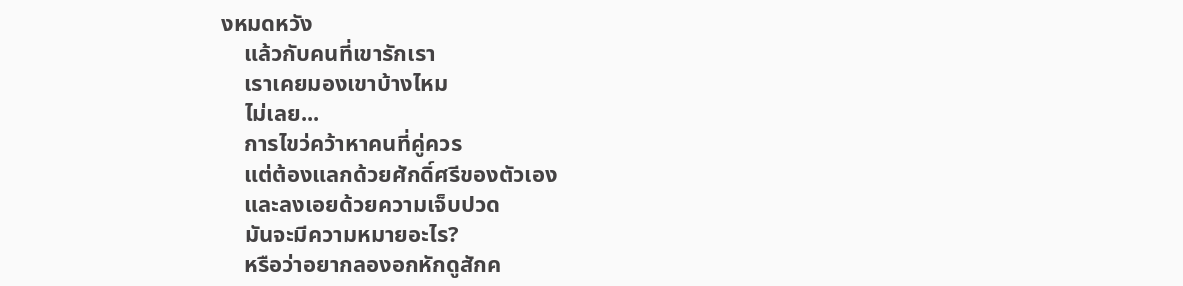งหมดหวัง
    แล้วกับคนที่เขารักเรา
    เราเคยมองเขาบ้างไหม
    ไม่เลย...
    การไขว่คว้าหาคนที่คู่ควร
    แต่ต้องแลกด้วยศักดิ์ศรีของตัวเอง
    และลงเอยด้วยความเจ็บปวด
    มันจะมีความหมายอะไร?
    หรือว่าอยากลองอกหักดูสักค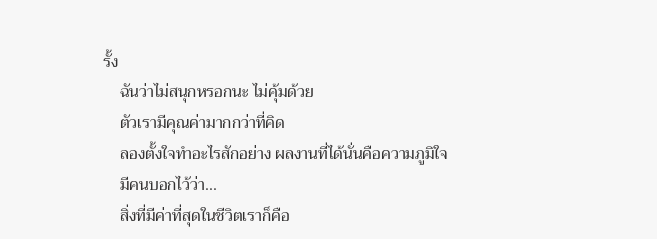รั้ง
    ฉันว่าไม่สนุกหรอกนะ ไม่คุ้มด้วย
    ตัวเรามีคุณค่ามากกว่าที่คิด
    ลองตั้งใจทำอะไรสักอย่าง ผลงานที่ได้นั่นคือความภูมิใจ
    มีคนบอกไว้ว่า...
    สิ่งที่มีค่าที่สุดในชีวิตเราก็คือ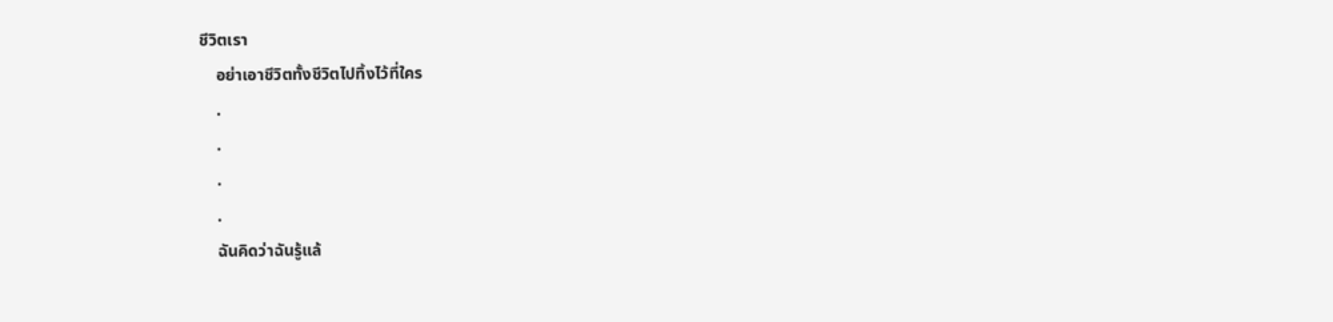ชีวิตเรา
    อย่าเอาชีวิตทั้งชีวิตไปทิ้งไว้ที่ใคร
    .
    .
    .
    .
    ฉันคิดว่าฉันรู้แล้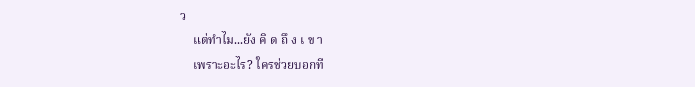ว
    แต่ทำไม...ยัง คิ ด ถึ ง เ ข า
    เพราะอะไร? ใครช่วยบอกที